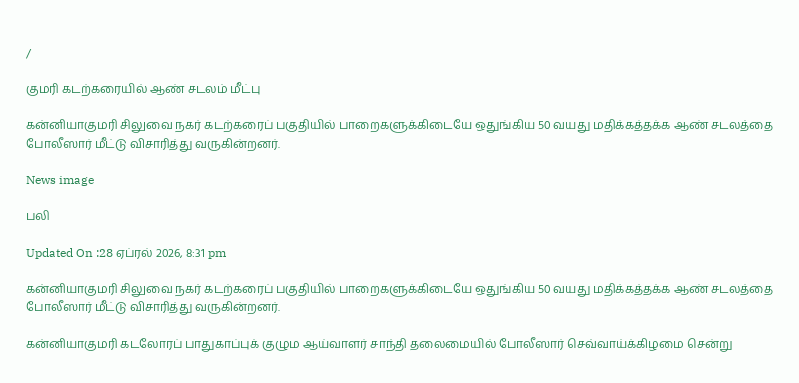/

குமரி கடற்கரையில் ஆண் சடலம் மீட்பு

கன்னியாகுமரி சிலுவை நகர் கடற்கரைப் பகுதியில் பாறைகளுக்கிடையே ஒதுங்கிய 50 வயது மதிக்கத்தக்க ஆண் சடலத்தை போலீஸார் மீட்டு விசாரித்து வருகின்றனர்.

News image

பலி

Updated On :28 ஏப்ரல் 2026, 8:31 pm

கன்னியாகுமரி சிலுவை நகர் கடற்கரைப் பகுதியில் பாறைகளுக்கிடையே ஒதுங்கிய 50 வயது மதிக்கத்தக்க ஆண் சடலத்தை போலீஸார் மீட்டு விசாரித்து வருகின்றனர்.

கன்னியாகுமரி கடலோரப் பாதுகாப்புக் குழும ஆய்வாளர் சாந்தி தலைமையில் போலீஸார் செவ்வாய்க்கிழமை சென்று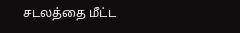சடலத்தை மீட்ட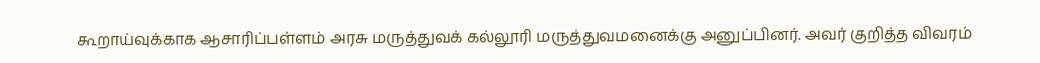கூறாய்வுக்காக ஆசாரிப்பள்ளம் அரசு மருத்துவக் கல்லூரி மருத்துவமனைக்கு அனுப்பினர். அவர் குறித்த விவரம்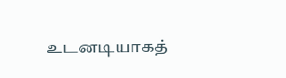உடனடியாகத்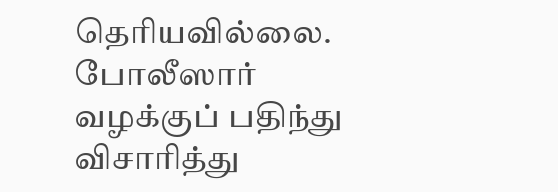தெரியவில்லை. போலீஸார் வழக்குப் பதிந்து விசாரித்து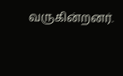வருகின்றனர்.